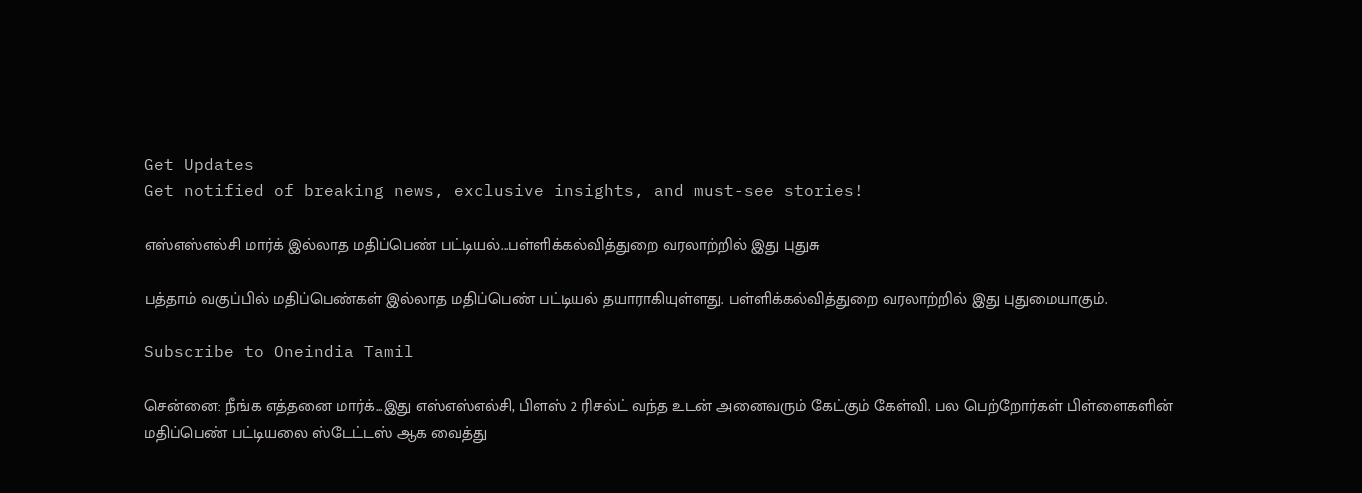Get Updates
Get notified of breaking news, exclusive insights, and must-see stories!

எஸ்எஸ்எல்சி மார்க் இல்லாத மதிப்பெண் பட்டியல்...பள்ளிக்கல்வித்துறை வரலாற்றில் இது புதுசு

பத்தாம் வகுப்பில் மதிப்பெண்கள் இல்லாத மதிப்பெண் பட்டியல் தயாராகியுள்ளது. பள்ளிக்கல்வித்துறை வரலாற்றில் இது புதுமையாகும்.

Subscribe to Oneindia Tamil

சென்னை: நீங்க எத்தனை மார்க்...இது எஸ்எஸ்எல்சி, பிளஸ் 2 ரிசல்ட் வந்த உடன் அனைவரும் கேட்கும் கேள்வி. பல பெற்றோர்கள் பிள்ளைகளின் மதிப்பெண் பட்டியலை ஸ்டேட்டஸ் ஆக வைத்து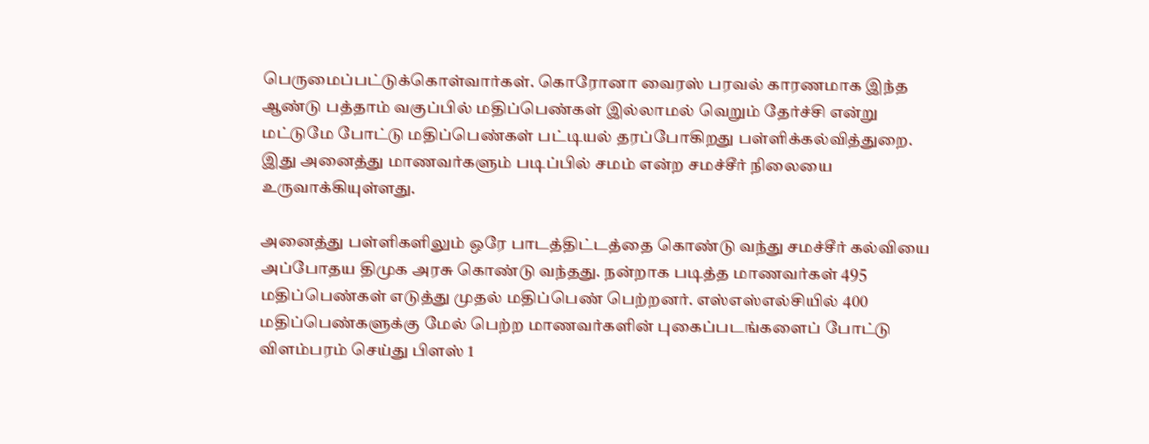பெருமைப்பட்டுக்கொள்வார்கள். கொரோனா வைரஸ் பரவல் காரணமாக இந்த ஆண்டு பத்தாம் வகுப்பில் மதிப்பெண்கள் இல்லாமல் வெறும் தேர்ச்சி என்று மட்டுமே போட்டு மதிப்பெண்கள் பட்டியல் தரப்போகிறது பள்ளிக்கல்வித்துறை. இது அனைத்து மாணவர்களும் படிப்பில் சமம் என்ற சமச்சீர் நிலையை உருவாக்கியுள்ளது.

அனைத்து பள்ளிகளிலும் ஒரே பாடத்திட்டத்தை கொண்டு வந்து சமச்சீர் கல்வியை அப்போதய திமுக அரசு கொண்டு வந்தது. நன்றாக படித்த மாணவர்கள் 495 மதிப்பெண்கள் எடுத்து முதல் மதிப்பெண் பெற்றனர். எஸ்எஸ்எல்சியில் 400 மதிப்பெண்களுக்கு மேல் பெற்ற மாணவர்களின் புகைப்படங்களைப் போட்டு விளம்பரம் செய்து பிளஸ் 1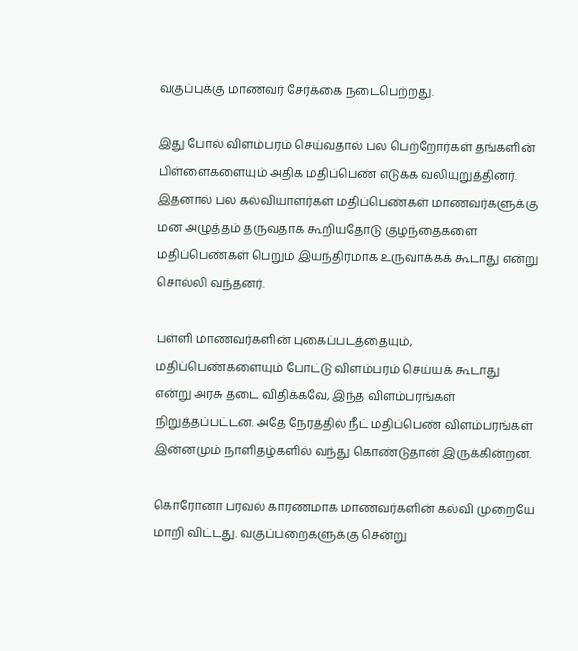வகுப்புக்கு மாணவர் சேர்க்கை நடைபெற்றது.

இது போல் விளம்பரம் செய்வதால் பல பெற்றோர்கள் தங்களின் பிள்ளைகளையும் அதிக மதிப்பெண் எடுக்க வலியுறுத்தினர். இதனால் பல கல்வியாளர்கள் மதிப்பெண்கள் மாணவர்களுக்கு மன அழுத்தம் தருவதாக கூறியதோடு குழந்தைகளை மதிப்பெண்கள் பெறும் இயந்திரமாக உருவாக்கக் கூடாது என்று சொல்லி வந்தனர்.

பள்ளி மாணவர்களின் புகைப்படத்தையும், மதிப்பெண்களையும் போட்டு விளம்பரம் செய்யக் கூடாது என்று அரசு தடை விதிக்கவே, இந்த விளம்பரங்கள் நிறுத்தப்பட்டன. அதே நேரத்தில் நீட் மதிப்பெண் விளம்பரங்கள் இன்னமும் நாளிதழ்களில் வந்து கொண்டுதான் இருக்கின்றன.

கொரோனா பரவல் காரணமாக மாணவர்களின் கல்வி முறையே மாறி விட்டது. வகுப்பறைகளுக்கு சென்று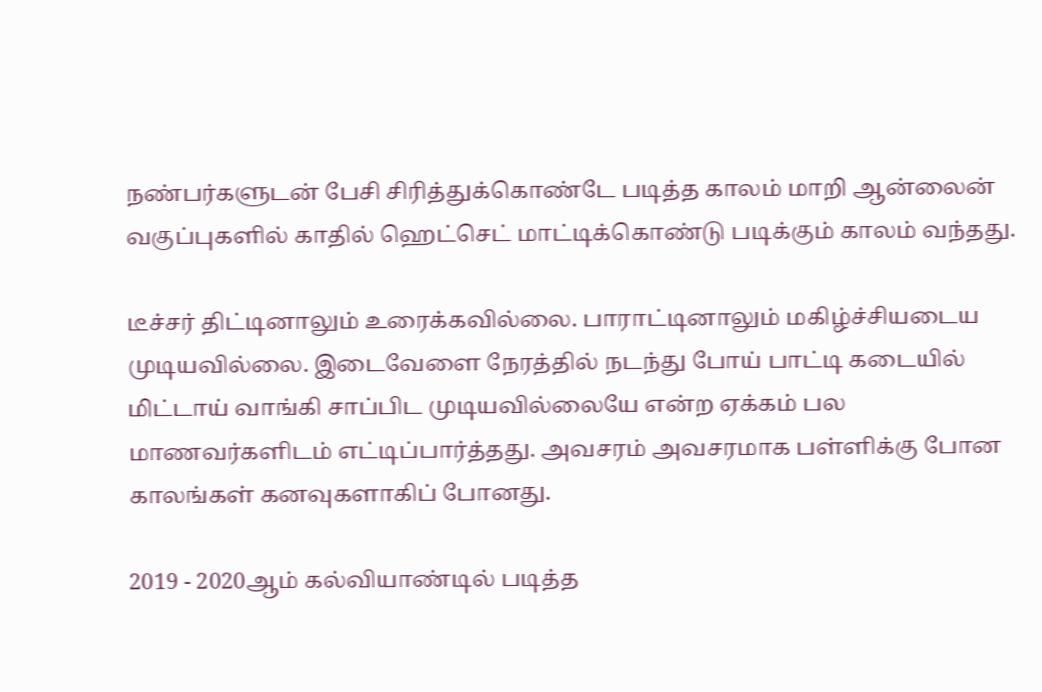நண்பர்களுடன் பேசி சிரித்துக்கொண்டே படித்த காலம் மாறி ஆன்லைன் வகுப்புகளில் காதில் ஹெட்செட் மாட்டிக்கொண்டு படிக்கும் காலம் வந்தது.

டீச்சர் திட்டினாலும் உரைக்கவில்லை. பாராட்டினாலும் மகிழ்ச்சியடைய முடியவில்லை. இடைவேளை நேரத்தில் நடந்து போய் பாட்டி கடையில் மிட்டாய் வாங்கி சாப்பிட முடியவில்லையே என்ற ஏக்கம் பல மாணவர்களிடம் எட்டிப்பார்த்தது. அவசரம் அவசரமாக பள்ளிக்கு போன காலங்கள் கனவுகளாகிப் போனது.

2019 - 2020ஆம் கல்வியாண்டில் படித்த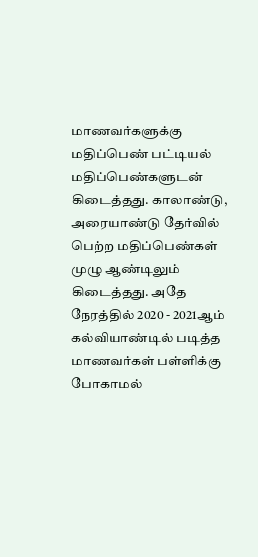மாணவர்களுக்கு மதிப்பெண் பட்டியல் மதிப்பெண்களுடன் கிடைத்தது. காலாண்டு, அரையாண்டு தேர்வில் பெற்ற மதிப்பெண்கள் முழு ஆண்டிலும் கிடைத்தது. அதே நேரத்தில் 2020 - 2021ஆம் கல்வியாண்டில் படித்த மாணவர்கள் பள்ளிக்கு போகாமல்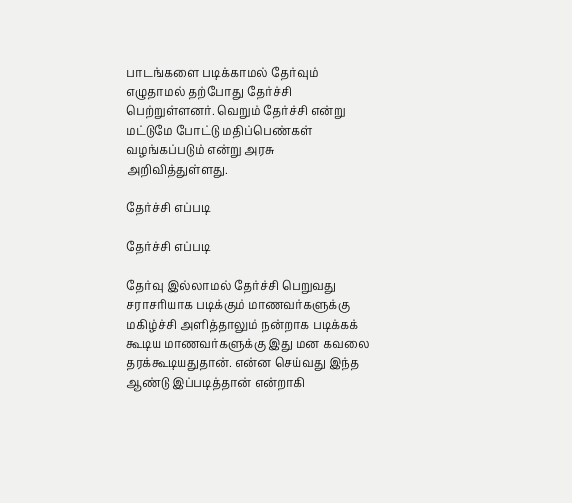பாடங்களை படிக்காமல் தேர்வும் எழுதாமல் தற்போது தேர்ச்சி பெற்றுள்ளனர். வெறும் தேர்ச்சி என்று மட்டுமே போட்டு மதிப்பெண்கள் வழங்கப்படும் என்று அரசு அறிவித்துள்ளது.

தேர்ச்சி எப்படி

தேர்ச்சி எப்படி

தேர்வு இல்லாமல் தேர்ச்சி பெறுவது சராசரியாக படிக்கும் மாணவர்களுக்கு மகிழ்ச்சி அளித்தாலும் நன்றாக படிக்கக் கூடிய மாணவர்களுக்கு இது மன கவலை தரக்கூடியதுதான். என்ன செய்வது இந்த ஆண்டு இப்படித்தான் என்றாகி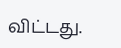விட்டது.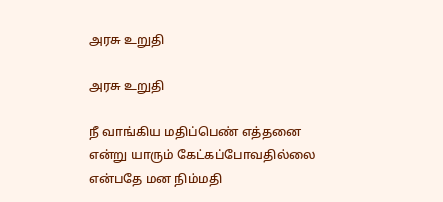அரசு உறுதி

அரசு உறுதி

நீ வாங்கிய மதிப்பெண் எத்தனை என்று யாரும் கேட்கப்போவதில்லை என்பதே மன நிம்மதி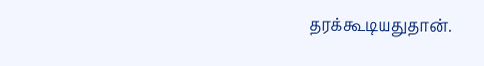தரக்கூடியதுதான்.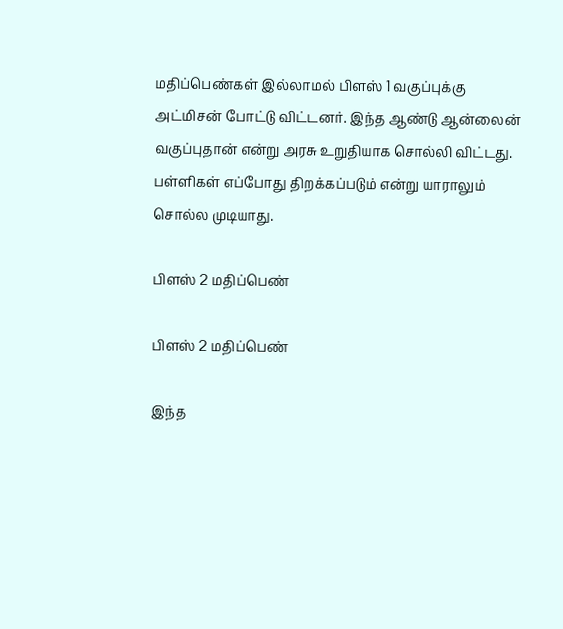மதிப்பெண்கள் இல்லாமல் பிளஸ் 1 வகுப்புக்கு அட்மிசன் போட்டு விட்டனர். இந்த ஆண்டு ஆன்லைன் வகுப்புதான் என்று அரசு உறுதியாக சொல்லி விட்டது. பள்ளிகள் எப்போது திறக்கப்படும் என்று யாராலும் சொல்ல முடியாது.

பிளஸ் 2 மதிப்பெண்

பிளஸ் 2 மதிப்பெண்

இந்த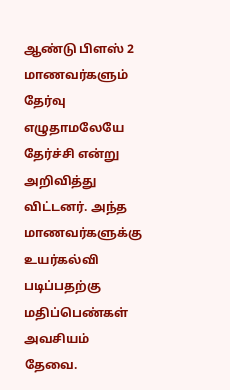ஆண்டு பிளஸ் 2 மாணவர்களும் தேர்வு எழுதாமலேயே தேர்ச்சி என்று அறிவித்து விட்டனர். அந்த மாணவர்களுக்கு உயர்கல்வி படிப்பதற்கு மதிப்பெண்கள் அவசியம் தேவை.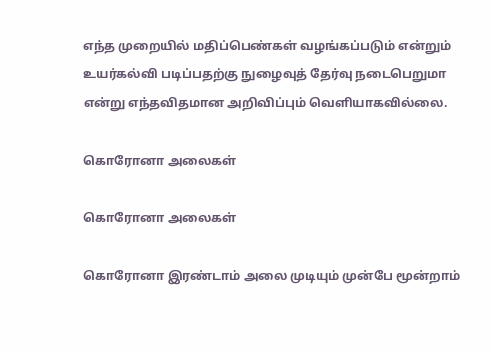எந்த முறையில் மதிப்பெண்கள் வழங்கப்படும் என்றும் உயர்கல்வி படிப்பதற்கு நுழைவுத் தேர்வு நடைபெறுமா என்று எந்தவிதமான அறிவிப்பும் வெளியாகவில்லை.

கொரோனா அலைகள்

கொரோனா அலைகள்

கொரோனா இரண்டாம் அலை முடியும் முன்பே மூன்றாம்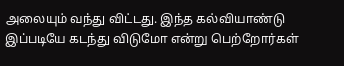அலையும் வந்து விட்டது. இந்த கல்வியாண்டு இப்படியே கடந்து விடுமோ என்று பெற்றோர்கள்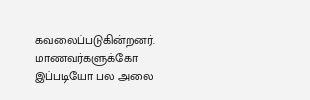கவலைப்படுகின்றனர். மாணவர்களுக்கோ இப்படியோ பல அலை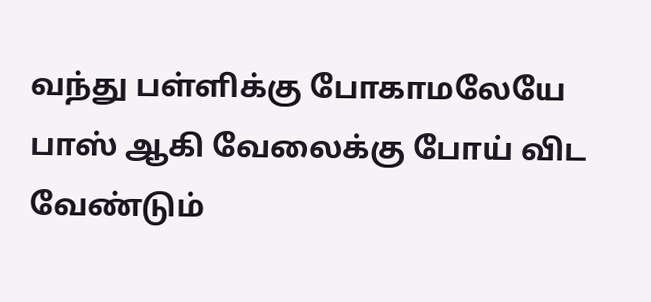வந்து பள்ளிக்கு போகாமலேயே பாஸ் ஆகி வேலைக்கு போய் விட வேண்டும்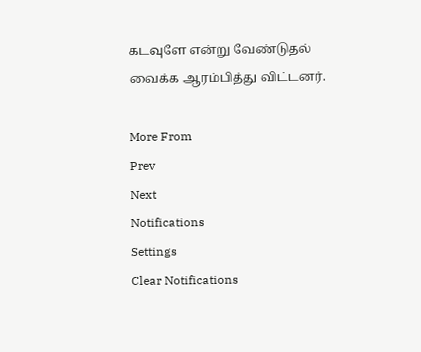கடவுளே என்று வேண்டுதல் வைக்க ஆரம்பித்து விட்டனர்.

More From
Prev
Next
Notifications
Settings
Clear Notifications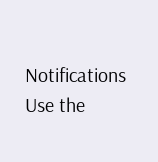Notifications
Use the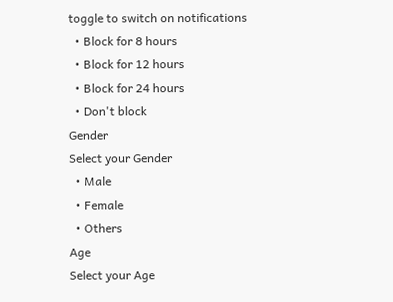toggle to switch on notifications
  • Block for 8 hours
  • Block for 12 hours
  • Block for 24 hours
  • Don't block
Gender
Select your Gender
  • Male
  • Female
  • Others
Age
Select your Age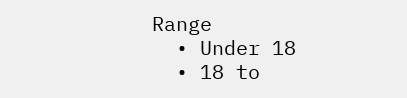Range
  • Under 18
  • 18 to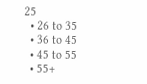25
  • 26 to 35
  • 36 to 45
  • 45 to 55
  • 55+